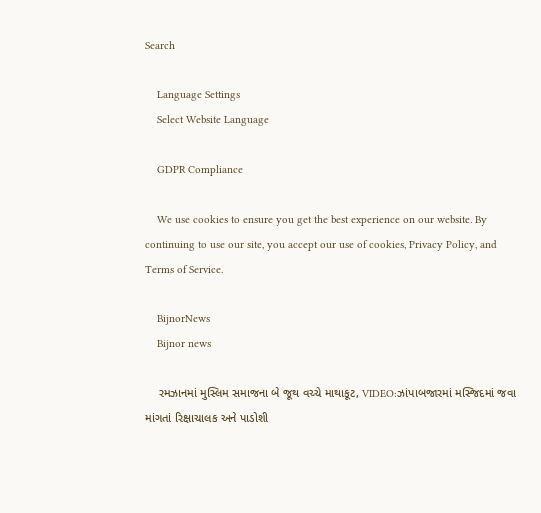Search

    Language Settings
    Select Website Language

    GDPR Compliance

    We use cookies to ensure you get the best experience on our website. By continuing to use our site, you accept our use of cookies, Privacy Policy, and Terms of Service.

    BijnorNews
    Bijnor news

    રમઝાનમાં મુસ્લિમ સમાજના બે જૂથ વચ્ચે માથાકૂટ, VIDEO:ઝાંપાબજારમાં મસ્જિદમાં જવા માંગતાં રિક્ષાચાલક અને પાડોશી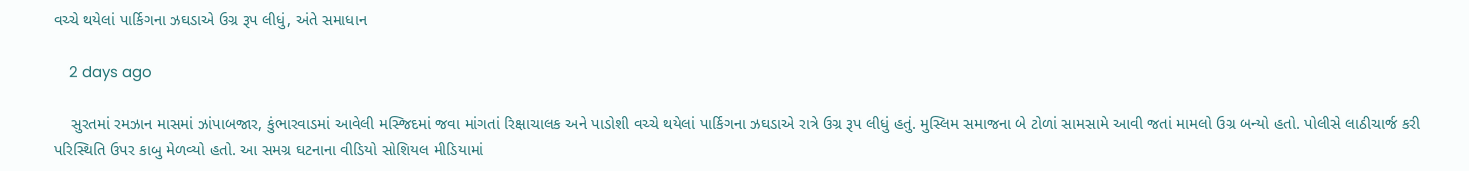વચ્ચે થયેલાં પાર્કિગના ઝઘડાએ ઉગ્ર રૂપ લીધું, અંતે સમાધાન

    2 days ago

    સુરતમાં રમઝાન માસમાં ઝાંપાબજાર, કુંભારવાડમાં આવેલી મસ્જિદમાં જવા માંગતાં રિક્ષાચાલક અને પાડોશી વચ્ચે થયેલાં પાર્કિગના ઝઘડાએ રાત્રે ઉગ્ર રૂપ લીધું હતું. મુસ્લિમ સમાજના બે ટોળાં સામસામે આવી જતાં મામલો ઉગ્ર બન્યો હતો. પોલીસે લાઠીચાર્જ કરી પરિસ્થિતિ ઉપર કાબુ મેળવ્યો હતો. આ સમગ્ર ઘટનાના વીડિયો સોશિયલ મીડિયામાં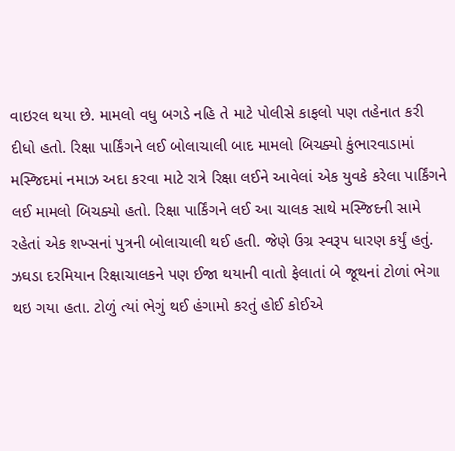વાઇરલ થયા છે. મામલો વધુ બગડે નહિ તે માટે પોલીસે કાફલો પણ તહેનાત કરી દીધો હતો. રિક્ષા પાર્કિંગને લઈ બોલાચાલી બાદ મામલો બિચક્યો કુંભારવાડામાં મસ્જિદમાં નમાઝ અદા કરવા માટે રાત્રે રિક્ષા લઈને આવેલાં એક યુવકે કરેલા પાર્કિંગને લઈ મામલો બિચક્યો હતો. રિક્ષા પાર્કિંગને લઈ આ ચાલક સાથે મસ્જિદની સામે રહેતાં એક શખ્સનાં પુત્રની બોલાચાલી થઈ હતી. જેણે ઉગ્ર સ્વરૂપ ધારણ કર્યું હતું. ઝઘડા દરમિયાન રિક્ષાચાલકને પણ ઈજા થયાની વાતો ફેલાતાં બે જૂથનાં ટોળાં ભેગા થઇ ગયા હતા. ટોળું ત્યાં ભેગું થઈ હંગામો કરતું હોઈ કોઈએ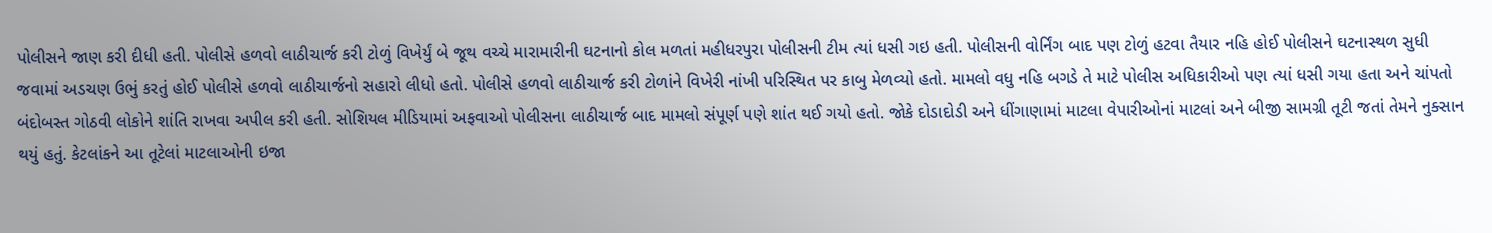પોલીસને જાણ કરી દીધી હતી. પોલીસે હળવો લાઠીચાર્જ કરી ટોળું વિખેર્યું બે જૂથ વચ્ચે મારામારીની ઘટનાનો કોલ મળતાં મહીધરપુરા પોલીસની ટીમ ત્યાં ધસી ગઇ હતી. પોલીસની વોર્નિંગ બાદ પણ ટોળું હટવા તૈયાર નહિ હોઈ પોલીસને ઘટનાસ્થળ સુધી જવામાં અડચણ ઉભું કરતું હોઈ પોલીસે હળવો લાઠીચાર્જનો સહારો લીધો હતો. પોલીસે હળવો લાઠીચાર્જ કરી ટોળાંને વિખેરી નાંખી પરિસ્થિત પર કાબુ મેળવ્યો હતો. મામલો વધુ નહિ બગડે તે માટે પોલીસ અધિકારીઓ પણ ત્યાં ધસી ગયા હતા અને ચાંપતો બંદોબસ્ત ગોઠવી લોકોને શાંતિ રાખવા અપીલ કરી હતી. સોશિયલ મીડિયામાં અફવાઓ પોલીસના લાઠીચાર્જ બાદ મામલો સંપૂર્ણ પણે શાંત થઈ ગયો હતો. જોકે દોડાદોડી અને ધીંગાણામાં માટલા વેપારીઓનાં માટલાં અને બીજી સામગ્રી તૂટી જતાં તેમને નુક્સાન થયું હતું. કેટલાંકને આ તૂટેલાં માટલાઓની ઇજા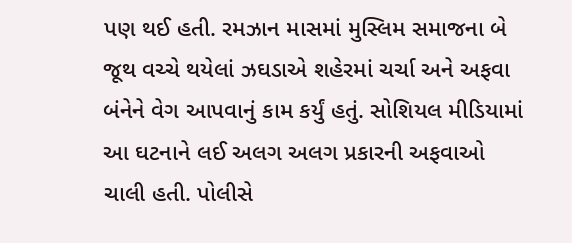પણ થઈ હતી. રમઝાન માસમાં મુસ્લિમ સમાજના બે જૂથ વચ્ચે થયેલાં ઝઘડાએ શહેરમાં ચર્ચા અને અફવા બંનેને વેગ આપવાનું કામ કર્યું હતું. સોશિયલ મીડિયામાં આ ઘટનાને લઈ અલગ અલગ પ્રકારની અફવાઓ ચાલી હતી. પોલીસે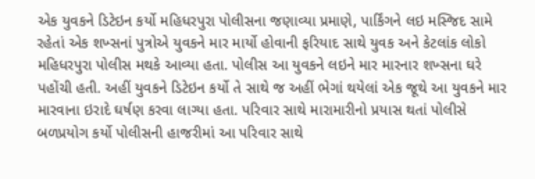એક યુવકને ડિટેઇન કર્યો મહિધરપુરા પોલીસના જણાવ્યા પ્રમાણે, પાર્કિંગને લઇ મસ્જિદ સામે રહેતાં એક શખ્સનાં પુત્રોએ યુવકને માર માર્યો હોવાની ફરિયાદ સાથે યુવક અને કેટલાંક લોકો મહિધરપુરા પોલીસ મથકે આવ્યા હતા. પોલીસ આ યુવકને લઇને માર મારનાર શખ્સના ઘરે પહોંચી હતી. અહીં યુવકને ડિટેઇન કર્યો તે સાથે જ અહીં ભેગાં થયેલાં એક જૂથે આ યુવકને માર મારવાના ઇરાદે ઘર્ષણ કરવા લાગ્યા હતા. પરિવાર સાથે મારામારીનો પ્રયાસ થતાં પોલીસે બળપ્રયોગ કર્યો પોલીસની હાજરીમાં આ પરિવાર સાથે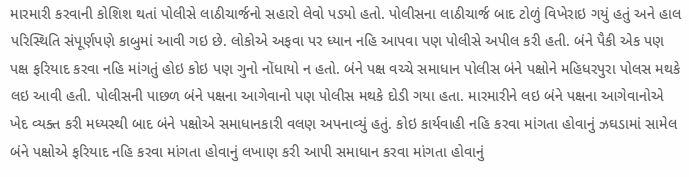મારમારી કરવાની કોશિશ થતાં પોલીસે લાઠીચાર્જનો સહારો લેવો પડયો હતો. પોલીસના લાઠીચાર્જ બાદ ટોળું વિખેરાઇ ગયું હતું અને હાલ પરિસ્થિતિ સંપૂર્ણપણે કાબુમાં આવી ગઇ છે. લોકોએ અફવા પર ધ્યાન નહિ આપવા પણ પોલીસે અપીલ કરી હતી. બંને પૈકી એક પણ પક્ષ ફરિયાદ કરવા નહિ માંગતું હોઇ કોઇ પણ ગુનો નોંધાયો ન હતો. બંને પક્ષ વચ્ચે સમાધાન પોલીસ બંને પક્ષોને મહિધરપુરા પોલસ મથકે લઇ આવી હતી. પોલીસની પાછળ બંને પક્ષના આગેવાનો પણ પોલીસ મથકે દોડી ગયા હતા. મારમારીને લઇ બંને પક્ષના આગેવાનોએ ખેદ વ્યક્ત કરી મધ્યસ્થી બાદ બંને પક્ષોએ સમાધાનકારી વલણ અપનાવ્યું હતું. કોઇ કાર્યવાહી નહિ કરવા માંગતા હોવાનું ઝઘડામાં સામેલ બંને પક્ષોએ ફરિયાદ નહિ કરવા માંગતા હોવાનું લખાણ કરી આપી સમાધાન કરવા માંગતા હોવાનું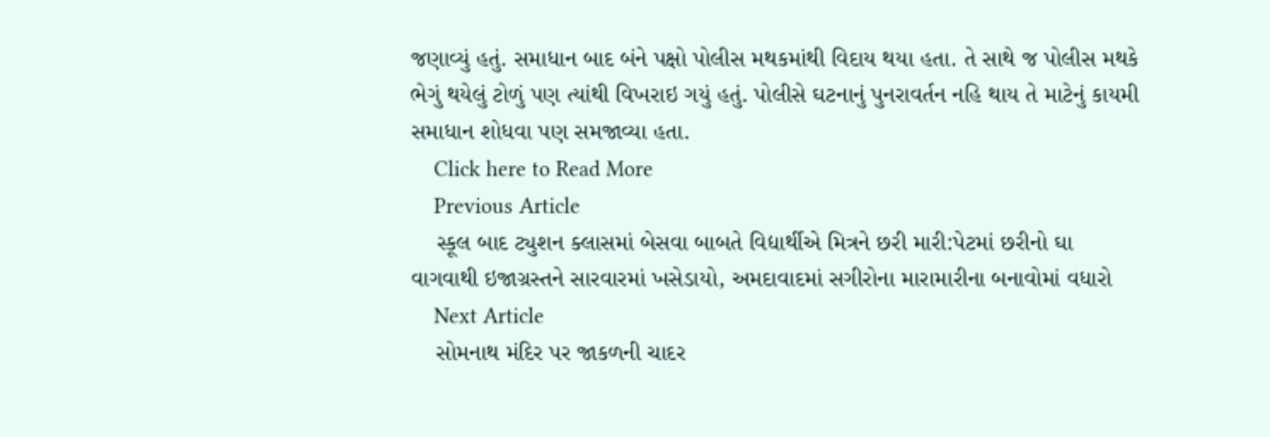જણાવ્યું હતું. સમાધાન બાદ બંને પક્ષો પોલીસ મથકમાંથી વિદાય થયા હતા. તે સાથે જ પોલીસ મથકે ભેગું થયેલું ટોળું પણ ત્યાંથી વિખરાઇ ગયું હતું. પોલીસે ઘટનાનું પુનરાવર્તન નહિ થાય તે માટેનું કાયમી સમાધાન શોધવા પણ સમજાવ્યા હતા.
    Click here to Read More
    Previous Article
    સ્કૂલ બાદ ટ્યુશન ક્લાસમાં બેસવા બાબતે વિદ્યાર્થીએ મિત્રને છરી મારી:પેટમાં છરીનો ઘા વાગવાથી ઇજાગ્રસ્તને સારવારમાં ખસેડાયો, અમદાવાદમાં સગીરોના મારામારીના બનાવોમાં વધારો
    Next Article
    સોમનાથ મંદિર પર જાકળની ચાદર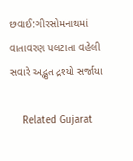છવાઈ:ગીરસોમનાથમાં વાતાવરણ પલટાતા વહેલી સવારે અદ્ભુત દ્રશ્યો સર્જાયા

    Related Gujarat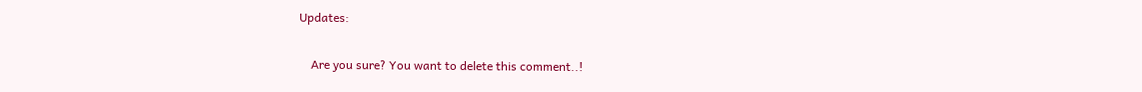Updates:

    Are you sure? You want to delete this comment..!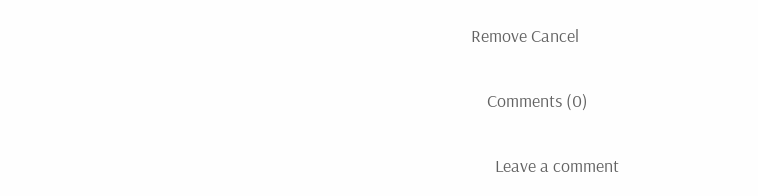Remove Cancel

    Comments (0)

      Leave a comment